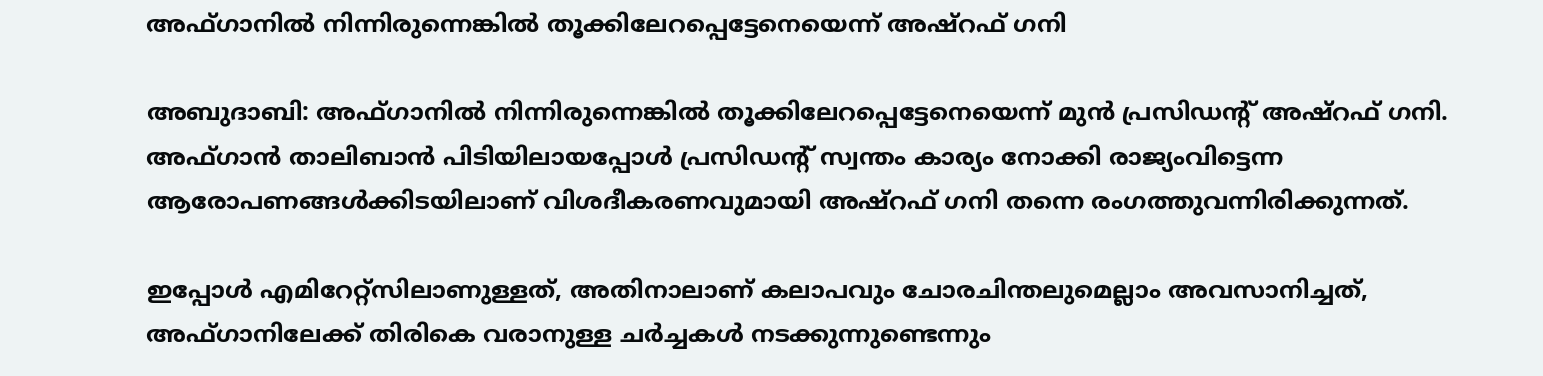അഫ്ഗാനില്‍ നിന്നിരുന്നെങ്കില്‍ തൂക്കിലേറപ്പെട്ടേനെയെന്ന്‌ അഷ്‌റഫ് ഗനി

അബുദാബി: അഫ്ഗാനില്‍ നിന്നിരുന്നെങ്കില്‍ തൂക്കിലേറപ്പെട്ടേനെയെന്ന്‌ മുന്‍ പ്രസിഡന്റ് അഷ്‌റഫ് ഗനി. അഫ്ഗാന്‍ താലിബാന്‍ പിടിയിലായപ്പോള്‍ പ്രസിഡന്റ് സ്വന്തം കാര്യം നോക്കി രാജ്യംവിട്ടെന്ന ആരോപണങ്ങള്‍ക്കിടയിലാണ് വിശദീകരണവുമായി അഷ്‌റഫ് ഗനി തന്നെ രംഗത്തുവന്നിരിക്കുന്നത്.

ഇപ്പോള്‍ എമിറേറ്റ്‌സിലാണുള്ളത്, അതിനാലാണ് കലാപവും ചോരചിന്തലുമെല്ലാം അവസാനിച്ചത്, അഫ്ഗാനിലേക്ക് തിരികെ വരാനുള്ള ചര്‍ച്ചകള്‍ നടക്കുന്നുണ്ടെന്നും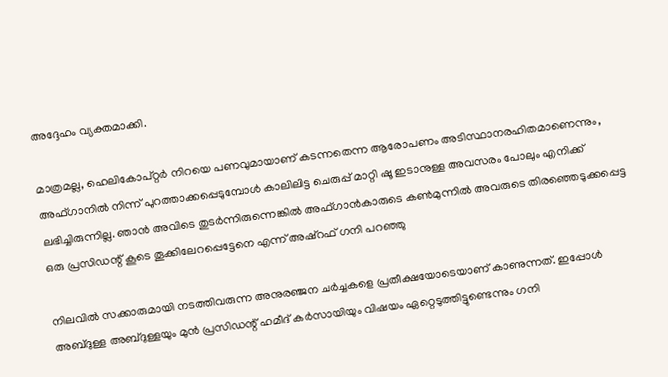അദ്ദേഹം വ്യക്തമാക്കി.

മാത്രമല്ല, ഹെലികോപ്റ്റര്‍ നിറയെ പണവുമായാണ് കടന്നതെന്ന ആരോപണം അടിസ്ഥാനരഹിതമാണെന്നും, അഫ്ഗാനില്‍ നിന്ന് പുറത്താക്കപ്പെടുമ്പോള്‍ കാലിലിട്ട ചെരുപ്പ് മാറ്റി ഷൂ ഇടാനുള്ള അവസരം പോലും എനിക്ക് ലഭിച്ചിരുന്നില്ല. ഞാന്‍ അവിടെ തുടര്‍ന്നിരുന്നെങ്കില്‍ അഫ്ഗാന്‍കാരുടെ കണ്‍മുന്നില്‍ അവരുടെ തിരഞ്ഞെടുക്കപ്പെട്ട ഒരു പ്രസിഡന്റ് കൂടെ തൂക്കിലേറപ്പെട്ടേനെ എന്ന് അഷ്‌റഫ് ഗനി പറഞ്ഞു

നിലവില്‍ സക്കാരുമായി നടത്തിവരുന്ന അനുരഞ്ജന ചര്‍ച്ചകളെ പ്രതീക്ഷയോടെയാണ് കാണുന്നത്. ഇപ്പോള്‍ അബ്ദുള്ള അബ്ദുള്ളയും മുന്‍ പ്രസിഡന്റ് ഹമീദ് കര്‍സായിയും വിഷയം ഏറ്റെടുത്തിട്ടുണ്ടെന്നും ഗനി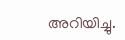അറിയിച്ചു.